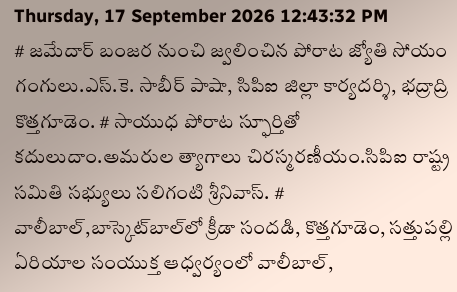Thursday, 17 September 2026 12:43:32 PM
# జమేదార్ బంజర నుంచి జ్వలించిన పోరాట జ్యోతి సోయం గంగులు.ఎస్.కె. సాబీర్ పాషా, సిపిఐ జిల్లా కార్యదర్శి, భద్రాద్రి కొత్తగూడెం. # సాయుధ పోరాట స్ఫూర్తితో కదులుదాం.అమరుల త్యాగాలు చిరస్మరణీయం.సిపిఐ రాష్ట్ర సమితి సభ్యులు సలిగంటి శ్రీనివాస్. # వాలీబాల్‌,బాస్కెట్‌బాల్‌లో క్రీడా సందడి, కొత్తగూడెం, సత్తుపల్లి ఏరియాల సంయుక్త ఆధ్వర్యంలో వాలీబాల్,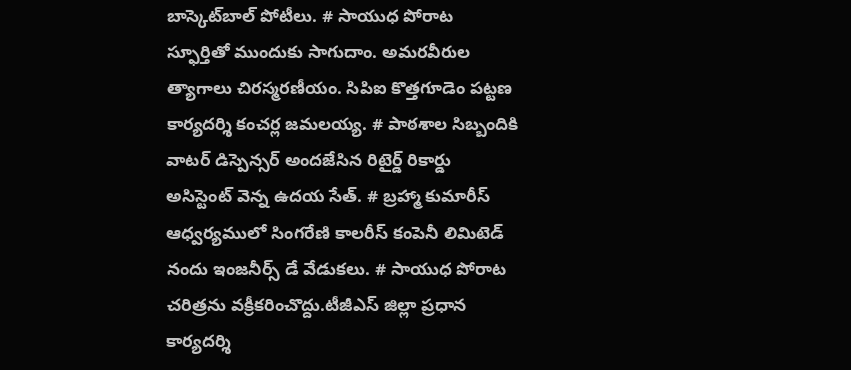బాస్కెట్‌బాల్ పోటీలు. # సాయుధ పోరాట స్ఫూర్తితో ముందుకు సాగుదాం. అమరవీరుల త్యాగాలు చిరస్మరణీయం. సిపిఐ కొత్తగూడెం పట్టణ కార్యదర్శి కంచర్ల జమలయ్య. # పాఠశాల సిబ్బందికి వాటర్ డిస్పెన్సర్ అందజేసిన రిటైర్డ్ రికార్డు అసిస్టెంట్ వెన్న ఉదయ సేత్. # బ్రహ్మా కుమారీస్ ఆధ్వర్యములో సింగరేణి కాలరీస్ కంపెనీ లిమిటెడ్ నందు ఇంజనీర్స్ డే వేడుకలు. # సాయుధ పోరాట చరిత్రను వక్రీకరించొద్దు.టీజీఎస్ జిల్లా ప్రధాన కార్యదర్శి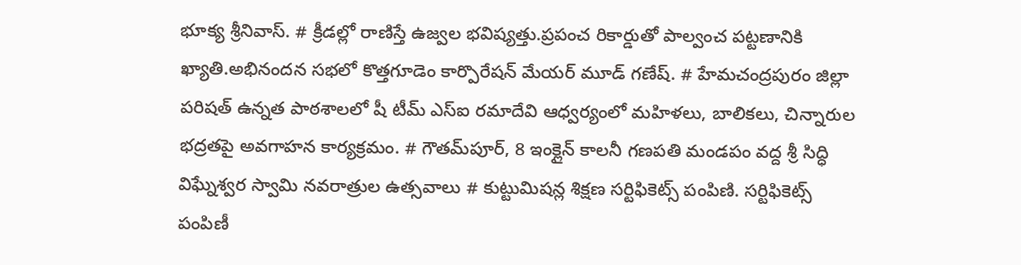భూక్య శ్రీనివాస్. # క్రీడల్లో రాణిస్తే ఉజ్వల భవిష్యత్తు.ప్రపంచ రికార్డుతో పాల్వంచ పట్టణానికి ఖ్యాతి.అభినందన సభలో కొత్తగూడెం కార్పొరేషన్ మేయర్ మూడ్ గణేష్. # హేమచంద్రపురం జిల్లా పరిషత్ ఉన్నత పాఠశాలలో షీ టీమ్‌ ఎస్‌ఐ రమాదేవి ఆధ్వర్యంలో మహిళలు, బాలికలు, చిన్నారుల భద్రతపై అవగాహన కార్యక్రమం. # గౌతమ్‌పూర్, 8 ఇంక్లైన్ కాలనీ గణపతి మండపం వద్ద శ్రీ సిద్ధి విఘ్నేశ్వర స్వామి నవరాత్రుల ఉత్సవాలు # కుట్టుమిషన్ల శిక్షణ సర్టిఫికెట్స్ పంపిణి. సర్టిఫికెట్స్ పంపిణీ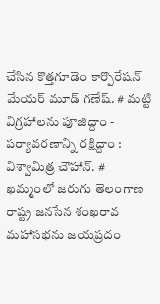చేసిన కొత్తగూడెం కార్పొరేషన్ మేయర్ మూడ్ గణేష్. # మట్టి విగ్రహాలను పూజిద్దాం - పర్యావరణాన్ని రక్షిద్దాం : విశ్వామిత్ర చౌహాన్. # ఖమ్మంలో జరుగు తెలంగాణ రాష్ట్ర జనసేన శంఖరావ మహాసభను జయప్రదం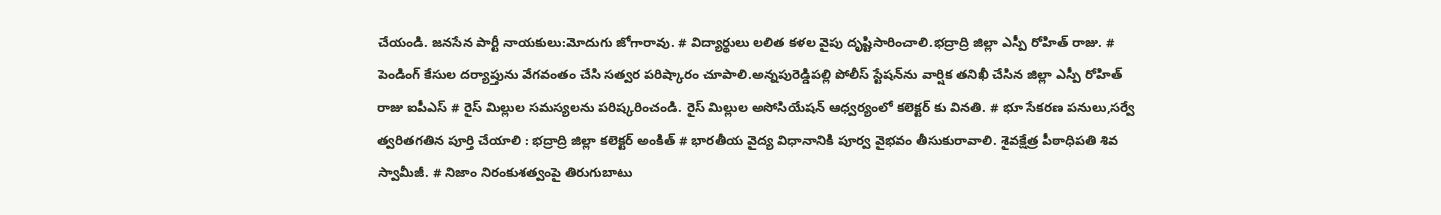చేయండి. జనసేన పార్టీ నాయకులు:మోదుగు జోగారావు. # విద్యార్థులు లలిత కళల వైపు దృష్టిసారించాలి.భద్రాద్రి జిల్లా ఎస్పీ రోహిత్ రాజు. # పెండింగ్ కేసుల దర్యాప్తును వేగవంతం చేసి సత్వర పరిష్కారం చూపాలి.అన్నపురెడ్డిపల్లి పోలీస్ స్టేషన్‌ను వార్షిక తనిఖీ చేసిన జిల్లా ఎస్పీ రోహిత్ రాజు ఐపీఎస్ # రైస్ మిల్లుల సమస్యలను పరిష్కరించండి. రైస్ మిల్లుల అసోసియేషన్ ఆధ్వర్యంలో కలెక్టర్ కు వినతి. # భూ సేకరణ పనులు,సర్వే త్వరితగతిన పూర్తి చేయాలి : భద్రాద్రి జిల్లా కలెక్టర్ అంకిత్ # భారతీయ వైద్య విధానానికి పూర్వ వైభవం తీసుకురావాలి. శైవక్షేత్ర పీఠాధిపతి శివ స్వామీజీ. # నిజాం నిరంకుశత్వంపై తిరుగుబాటు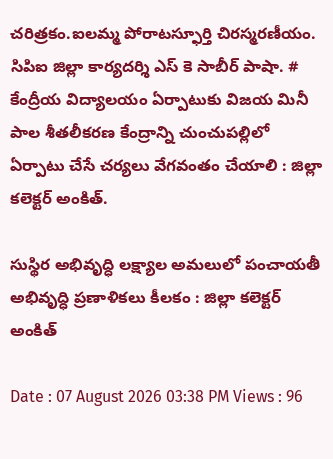చరిత్రకం.ఐలమ్మ పోరాటస్ఫూర్తి చిరస్మరణీయం. సిపిఐ జిల్లా కార్యదర్శి ఎస్ కె సాబీర్ పాషా. # కేంద్రీయ విద్యాలయం ఏర్పాటుకు విజయ మినీ పాల శీతలీకరణ కేంద్రాన్ని చుంచుపల్లిలో ఏర్పాటు చేసే చర్యలు వేగవంతం చేయాలి : జిల్లా కలెక్టర్ అంకిత్.

సుస్థిర అభివృద్ధి లక్ష్యాల అమలులో పంచాయతీ అభివృద్ధి ప్రణాళికలు కీలకం : జిల్లా కలెక్టర్ అంకిత్

Date : 07 August 2026 03:38 PM Views : 96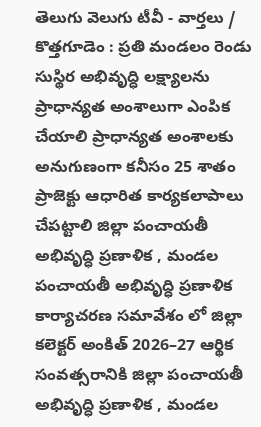తెలుగు వెలుగు టీవీ - వార్తలు / కొత్తగూడెం : ప్రతి మండలం రెండు సుస్థిర అభివృద్ధి లక్ష్యాలను ప్రాధాన్యత అంశాలుగా ఎంపిక చేయాలి ప్రాధాన్యత అంశాలకు అనుగుణంగా కనీసం 25 శాతం ప్రాజెక్టు ఆధారిత కార్యకలాపాలు చేపట్టాలి జిల్లా పంచాయతీ అభివృద్ధి ప్రణాళిక , మండల పంచాయతీ అభివృద్ధి ప్రణాళిక కార్యాచరణ సమావేశం లో జిల్లా కలెక్టర్ అంకిత్ 2026–27 ఆర్థిక సంవత్సరానికి జిల్లా పంచాయతీ అభివృద్ధి ప్రణాళిక , మండల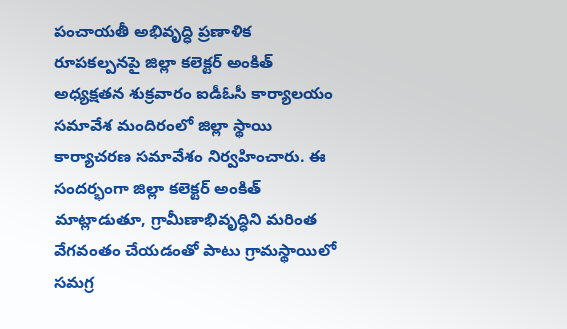పంచాయతీ అభివృద్ధి ప్రణాళిక రూపకల్పనపై జిల్లా కలెక్టర్ అంకిత్ అధ్యక్షతన శుక్రవారం ఐడీఓసీ కార్యాలయం సమావేశ మందిరంలో జిల్లా స్థాయి కార్యాచరణ సమావేశం నిర్వహించారు. ఈ సందర్భంగా జిల్లా కలెక్టర్ అంకిత్ మాట్లాడుతూ, గ్రామీణాభివృద్ధిని మరింత వేగవంతం చేయడంతో పాటు గ్రామస్థాయిలో సమగ్ర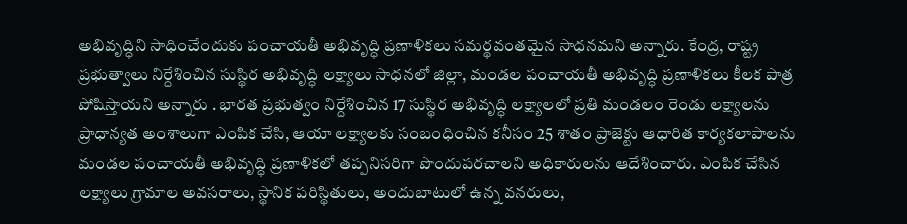అభివృద్ధిని సాధించేందుకు పంచాయతీ అభివృద్ధి ప్రణాళికలు సమర్థవంతమైన సాధనమని అన్నారు. కేంద్ర, రాష్ట్ర ప్రభుత్వాలు నిర్దేశించిన సుస్థిర అభివృద్ధి లక్ష్యాలు సాధనలో జిల్లా, మండల పంచాయతీ అభివృద్ధి ప్రణాళికలు కీలక పాత్ర పోషిస్తాయని అన్నారు . భారత ప్రభుత్వం నిర్దేశించిన 17 సుస్థిర అభివృద్ధి లక్ష్యాలలో ప్రతి మండలం రెండు లక్ష్యాలను ప్రాధాన్యత అంశాలుగా ఎంపిక చేసి, ఆయా లక్ష్యాలకు సంబంధించిన కనీసం 25 శాతం ప్రాజెక్టు ఆధారిత కార్యకలాపాలను మండల పంచాయతీ అభివృద్ధి ప్రణాళికలో తప్పనిసరిగా పొందుపరచాలని అధికారులను ఆదేశించారు. ఎంపిక చేసిన లక్ష్యాలు గ్రామాల అవసరాలు, స్థానిక పరిస్థితులు, అందుబాటులో ఉన్న వనరులు,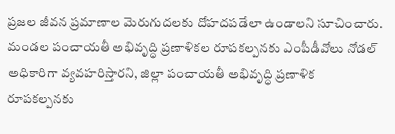ప్రజల జీవన ప్రమాణాల మెరుగుదలకు దోహదపడేలా ఉండాలని సూచించారు. మండల పంచాయతీ అభివృద్ధి ప్రణాళికల రూపకల్పనకు ఎంపీడీవోలు నోడల్ అధికారిగా వ్యవహరిస్తారని, జిల్లా పంచాయతీ అభివృద్ధి ప్రణాళిక రూపకల్పనకు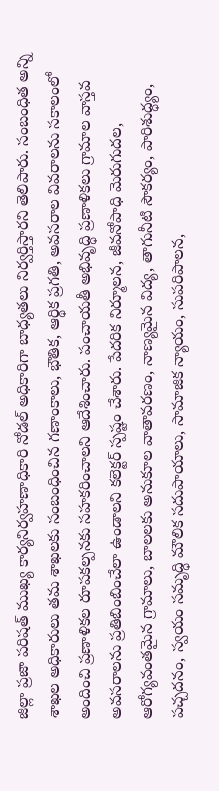జిల్లా ప్రజా పరిషత్ ముఖ్య కార్యనిర్వహణాధికారి నోడల్ అధికారిగా బాధ్యతలు నిర్వర్తిస్తారని తెలిపారు. సంబంధిత అన్ని శాఖల అధికారులు తమ శాఖలకు సంబంధించిన గణాంకాలు, భౌతిక, ఆర్థిక ప్రగతి, అవసరాల వివరాలను సకాలంలో అందించి ప్రణాళికల రూపకల్పనకు సహకరించాలని ఆదేశించారు. పంచాయతీ అభివృద్ధి ప్రణాళికలు గ్రామాల వాస్తవ అవసరాలను ప్రతిబింబించేలా ఉండాలని కలెక్టర్ స్పష్టం చేశారు. పేదరిక నిర్మూలన, జీవనోపాధి మెరుగుదల, ఆరోగ్యవంతమైన గ్రామాలు, బాలలకు అనుకూల వాతావరణం, నాణ్యమైన విద్య, తాగునీటి సౌకర్యం, పారిశుద్ధ్యం, పచ్చదనం, స్వయం సమృద్ధి మౌలిక సదుపాయాలు, సామాజిక న్యాయం, సుపరిపాలన,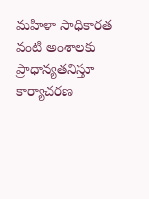మహిళా సాధికారత వంటి అంశాలకు ప్రాధాన్యతనిస్తూ కార్యాచరణ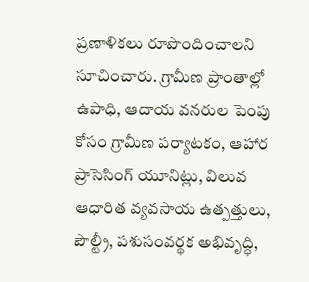ప్రణాళికలు రూపొందించాలని సూచించారు. గ్రామీణ ప్రాంతాల్లో ఉపాధి, ఆదాయ వనరుల పెంపు కోసం గ్రామీణ పర్యాటకం, ఆహార ప్రాసెసింగ్ యూనిట్లు, విలువ ఆధారిత వ్యవసాయ ఉత్పత్తులు, పౌల్ట్రీ, పశుసంవర్థక అభివృద్ధి,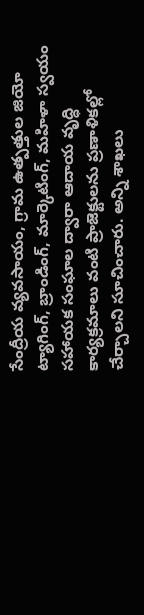సేంద్రీయ వ్యవసాయం, గ్రామ ఉత్పత్తుల జియో ట్యాగింగ్, బ్రాండింగ్, మార్కెటింగ్, మహిళా స్వయం సహాయక సంఘాల ద్వారా ఆదాయ వృద్ధి కార్యక్రమాలు వంటి ప్రాజెక్టులను ప్రణాళికల్లో చేర్చాలని సూచించారు. అన్ని శాఖలు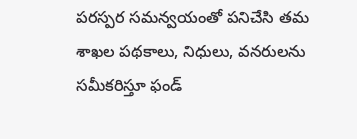పరస్పర సమన్వయంతో పనిచేసి తమ శాఖల పథకాలు, నిధులు, వనరులను సమీకరిస్తూ ఫండ్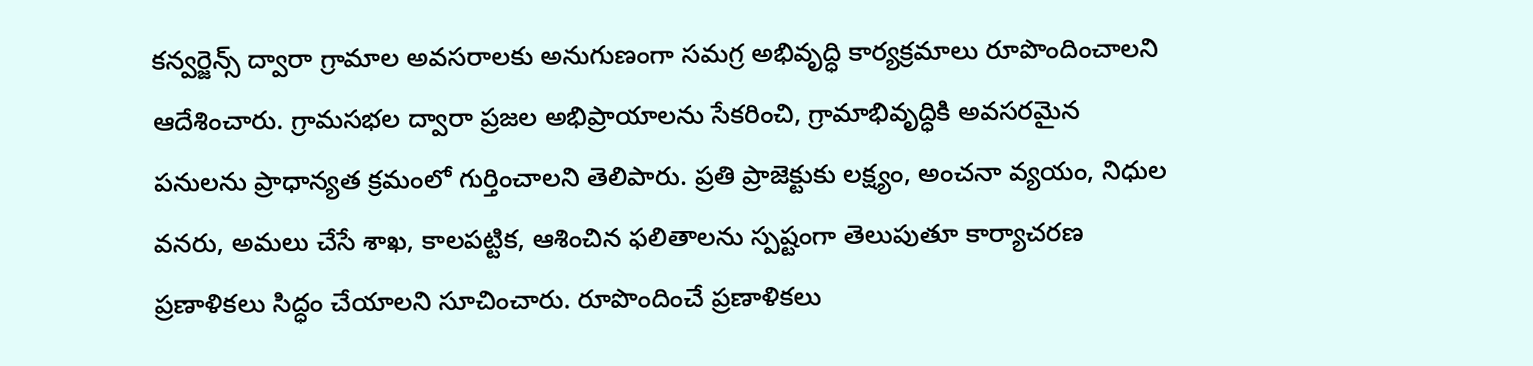కన్వర్జెన్స్ ద్వారా గ్రామాల అవసరాలకు అనుగుణంగా సమగ్ర అభివృద్ధి కార్యక్రమాలు రూపొందించాలని ఆదేశించారు. గ్రామసభల ద్వారా ప్రజల అభిప్రాయాలను సేకరించి, గ్రామాభివృద్ధికి అవసరమైన పనులను ప్రాధాన్యత క్రమంలో గుర్తించాలని తెలిపారు. ప్రతి ప్రాజెక్టుకు లక్ష్యం, అంచనా వ్యయం, నిధుల వనరు, అమలు చేసే శాఖ, కాలపట్టిక, ఆశించిన ఫలితాలను స్పష్టంగా తెలుపుతూ కార్యాచరణ ప్రణాళికలు సిద్ధం చేయాలని సూచించారు. రూపొందించే ప్రణాళికలు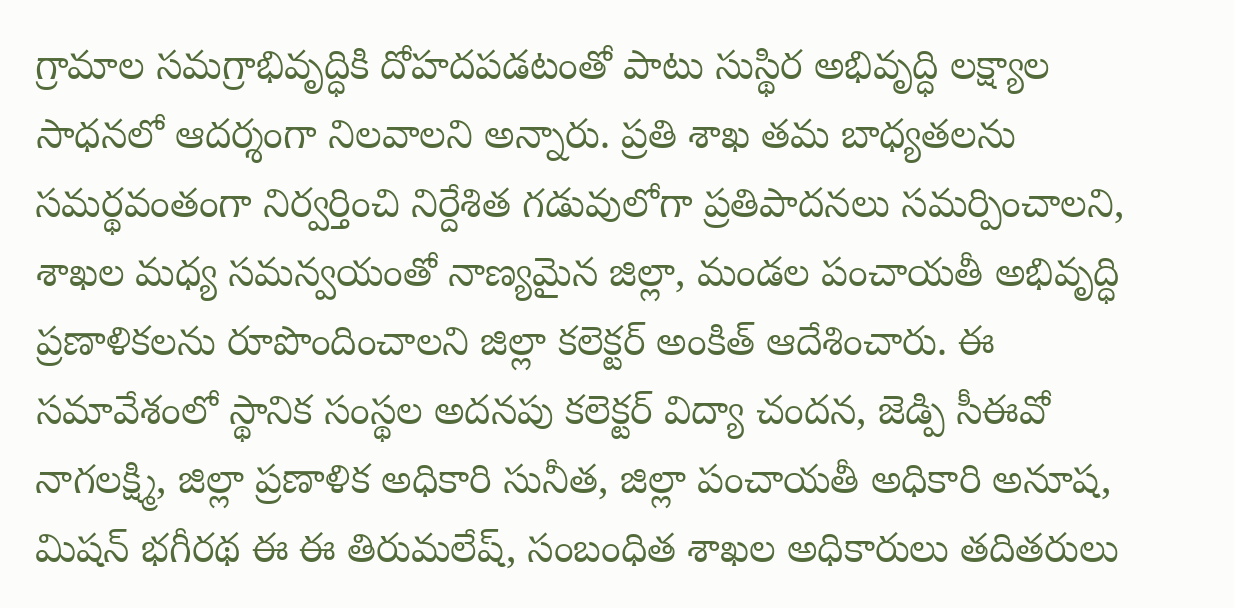గ్రామాల సమగ్రాభివృద్ధికి దోహదపడటంతో పాటు సుస్థిర అభివృద్ధి లక్ష్యాల సాధనలో ఆదర్శంగా నిలవాలని అన్నారు. ప్రతి శాఖ తమ బాధ్యతలను సమర్థవంతంగా నిర్వర్తించి నిర్దేశిత గడువులోగా ప్రతిపాదనలు సమర్పించాలని, శాఖల మధ్య సమన్వయంతో నాణ్యమైన జిల్లా, మండల పంచాయతీ అభివృద్ధి ప్రణాళికలను రూపొందించాలని జిల్లా కలెక్టర్ అంకిత్ ఆదేశించారు. ఈ సమావేశంలో స్థానిక సంస్థల అదనపు కలెక్టర్ విద్యా చందన, జెడ్పి సీఈవో నాగలక్ష్మి, జిల్లా ప్రణాళిక అధికారి సునీత, జిల్లా పంచాయతీ అధికారి అనూష, మిషన్ భగీరథ ఈ ఈ తిరుమలేష్, సంబంధిత శాఖల అధికారులు తదితరులు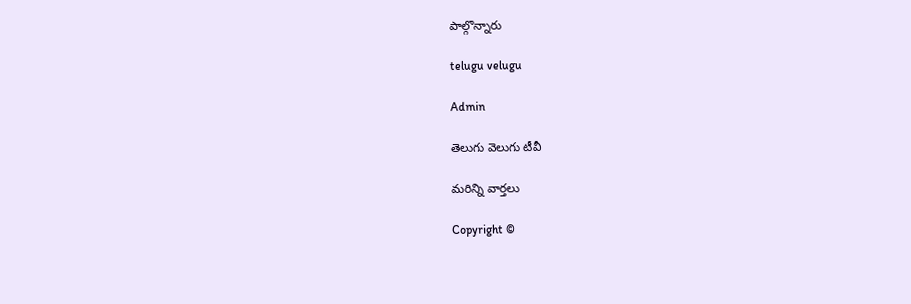పాల్గొన్నారు

telugu velugu

Admin

తెలుగు వెలుగు టీవీ

మరిన్ని వార్తలు

Copyright ©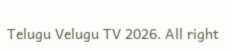Telugu Velugu TV 2026. All right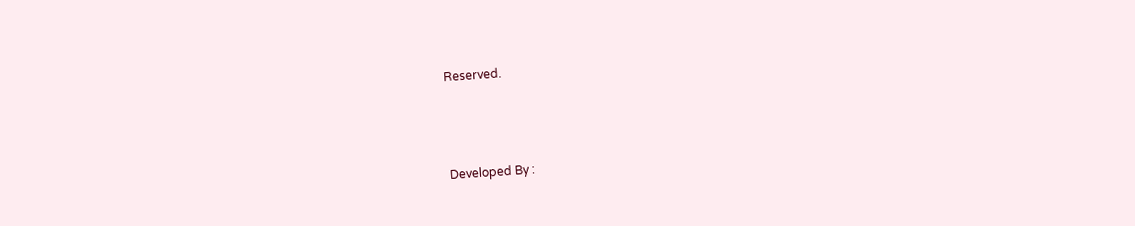Reserved.



Developed By :